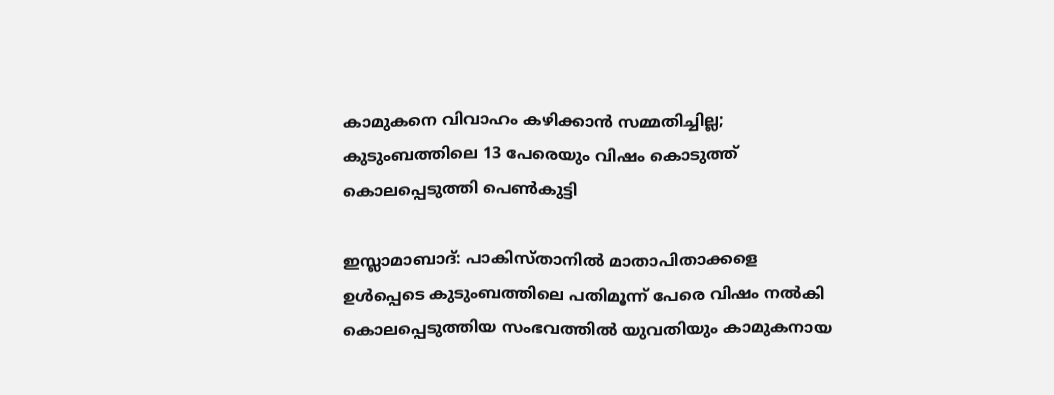കാമുകനെ വിവാഹം കഴിക്കാന്‍ സമ്മതിച്ചില്ല; കുടുംബത്തിലെ 13 പേരെയും വിഷം കൊടുത്ത് കൊലപ്പെടുത്തി പെണ്‍കുട്ടി

ഇസ്ലാമാബാദ്: പാകിസ്താനില്‍ മാതാപിതാക്കളെ ഉള്‍പ്പെടെ കുടുംബത്തിലെ പതിമൂന്ന് പേരെ വിഷം നല്‍കി കൊലപ്പെടുത്തിയ സംഭവത്തില്‍ യുവതിയും കാമുകനായ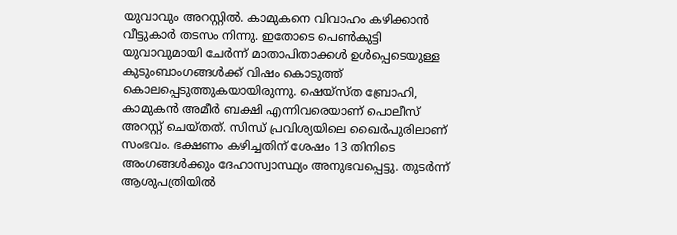യുവാവും അറസ്റ്റില്‍. കാമുകനെ വിവാഹം കഴിക്കാന്‍ വീട്ടുകാര്‍ തടസം നിന്നു. ഇതോടെ പെണ്‍കുട്ടി യുവാവുമായി ചേര്‍ന്ന് മാതാപിതാക്കള്‍ ഉള്‍പ്പെടെയുള്ള കുടുംബാംഗങ്ങള്‍ക്ക് വിഷം കൊടുത്ത് കൊലപ്പെടുത്തുകയായിരുന്നു. ഷെയ്സ്ത ബ്രോഹി, കാമുകന്‍ അമീര്‍ ബക്ഷി എന്നിവരെയാണ് പൊലീസ് അറസ്റ്റ് ചെയ്തത്. സിന്ധ് പ്രവിശ്യയിലെ ഖൈര്‍പുരിലാണ് സംഭവം. ഭക്ഷണം കഴിച്ചതിന് ശേഷം 13 തിനിടെ അംഗങ്ങള്‍ക്കും ദേഹാസ്വാസ്ഥ്യം അനുഭവപ്പെട്ടു. തുടര്‍ന്ന് ആശുപത്രിയില്‍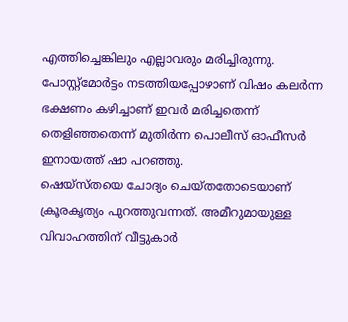എത്തിച്ചെങ്കിലും എല്ലാവരും മരിച്ചിരുന്നു. പോസ്റ്റ്‌മോര്‍ട്ടം നടത്തിയപ്പോഴാണ് വിഷം കലര്‍ന്ന ഭക്ഷണം കഴിച്ചാണ് ഇവര്‍ മരിച്ചതെന്ന് തെളിഞ്ഞതെന്ന് മുതിര്‍ന്ന പൊലീസ് ഓഫീസര്‍ ഇനായത്ത് ഷാ പറഞ്ഞു.
ഷെയ്സ്തയെ ചോദ്യം ചെയ്തതോടെയാണ് ക്രൂരകൃത്യം പുറത്തുവന്നത്. അമീറുമായുള്ള വിവാഹത്തിന് വീട്ടുകാര്‍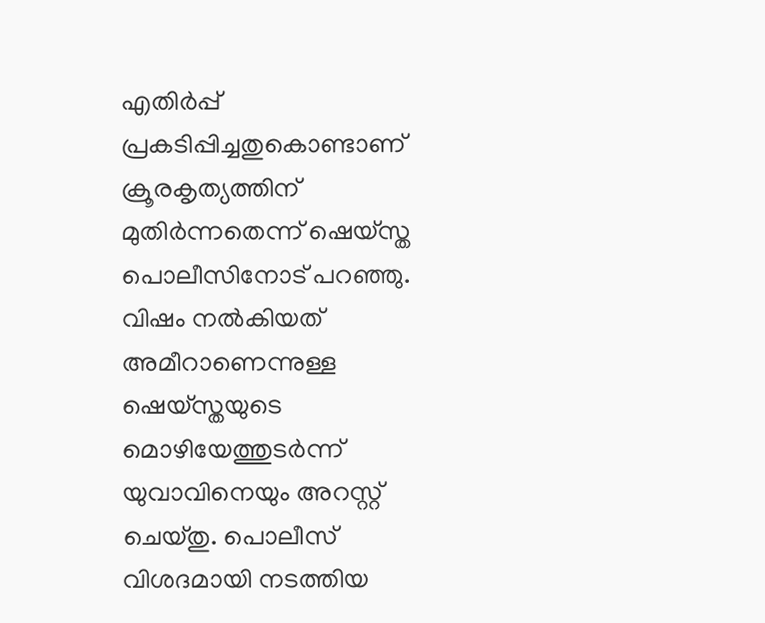എതിര്‍പ്പ് പ്രകടിപ്പിച്ചതുകൊണ്ടാണ് ക്രൂരകൃത്യത്തിന് മുതിര്‍ന്നതെന്ന് ഷെയ്സ്ത പൊലീസിനോട് പറഞ്ഞു. വിഷം നല്‍കിയത് അമീറാണെന്നുള്ള ഷെയ്സ്തയുടെ മൊഴിയേത്തുടര്‍ന്ന് യുവാവിനെയും അറസ്റ്റ് ചെയ്തു. പൊലീസ് വിശദമായി നടത്തിയ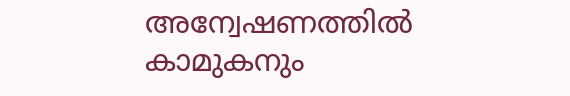അന്വേഷണത്തില്‍ കാമുകനും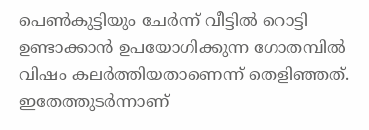പെണ്‍കുട്ടിയും ചേര്‍ന്ന് വീട്ടില്‍ റൊട്ടി ഉണ്ടാക്കാന്‍ ഉപയോഗിക്കുന്ന ഗോതമ്പില്‍ വിഷം കലര്‍ത്തിയതാണെന്ന് തെളിഞ്ഞത്. ഇതേത്തുടര്‍ന്നാണ്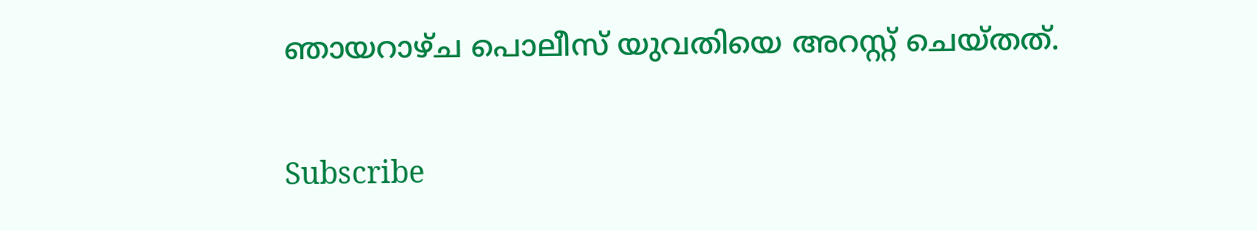ഞായറാഴ്ച പൊലീസ് യുവതിയെ അറസ്റ്റ് ചെയ്തത്.

Subscribe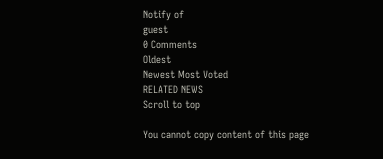Notify of
guest
0 Comments
Oldest
Newest Most Voted
RELATED NEWS
Scroll to top

You cannot copy content of this page